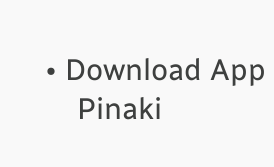• Download App
    Pinaki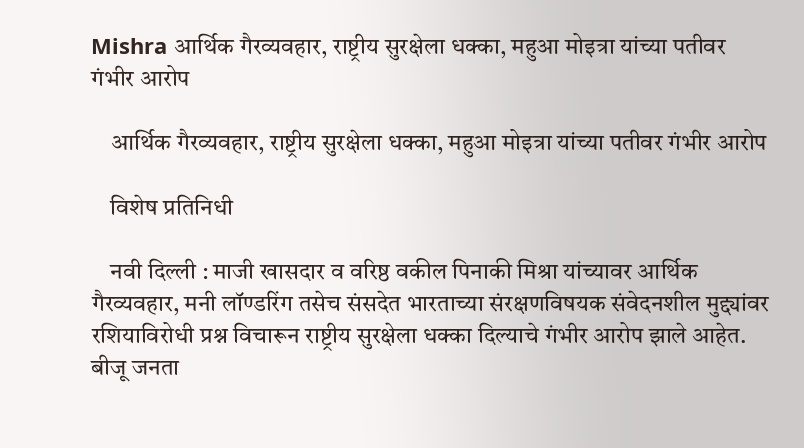Mishra आर्थिक गैरव्यवहार, राष्ट्रीय सुरक्षेला धक्का, महुआ मोइत्रा यांच्या पतीवर गंभीर आरोप

    आर्थिक गैरव्यवहार, राष्ट्रीय सुरक्षेला धक्का, महुआ मोइत्रा यांच्या पतीवर गंभीर आरोप

    विशेष प्रतिनिधी

    नवी दिल्ली : माजी खासदार व वरिष्ठ वकील पिनाकी मिश्रा यांच्यावर आर्थिक गैरव्यवहार, मनी लॉण्डरिंग तसेच संसदेत भारताच्या संरक्षणविषयक संवेदनशील मुद्द्यांवर रशियाविरोधी प्रश्न विचारून राष्ट्रीय सुरक्षेला धक्का दिल्याचे गंभीर आरोप झाले आहेत. बीजू जनता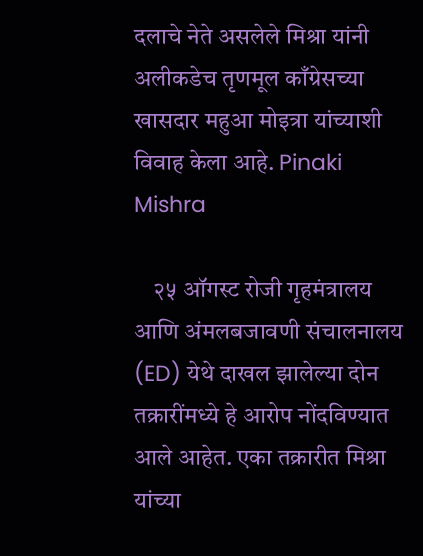दलाचे नेते असलेले मिश्रा यांनी अलीकडेच तृणमूल काँग्रेसच्या खासदार महुआ मोइत्रा यांच्याशी विवाह केला आहे. Pinaki Mishra

    २५ ऑगस्ट रोजी गृहमंत्रालय आणि अंमलबजावणी संचालनालय (ED) येथे दाखल झालेल्या दोन तक्रारींमध्ये हे आरोप नोंदविण्यात आले आहेत. एका तक्रारीत मिश्रा यांच्या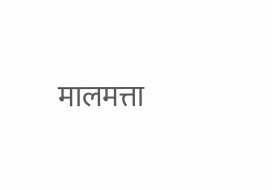मालमत्ता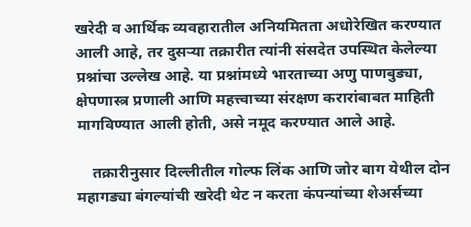खरेदी व आर्थिक व्यवहारातील अनियमितता अधोरेखित करण्यात आली आहे, तर दुसऱ्या तक्रारीत त्यांनी संसदेत उपस्थित केलेल्या प्रश्नांचा उल्लेख आहे. या प्रश्नांमध्ये भारताच्या अणु पाणबुड्या, क्षेपणास्त्र प्रणाली आणि महत्त्वाच्या संरक्षण करारांबाबत माहिती मागविण्यात आली होती, असे नमूद करण्यात आले आहे.

    तक्रारीनुसार दिल्लीतील गोल्फ लिंक आणि जोर बाग येथील दोन महागड्या बंगल्यांची खरेदी थेट न करता कंपन्यांच्या शेअर्सच्या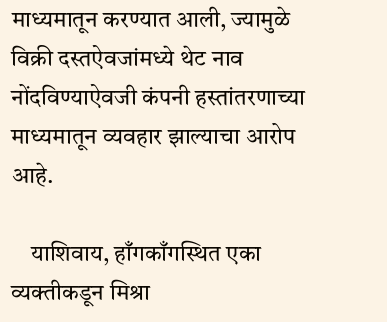माध्यमातून करण्यात आली, ज्यामुळे विक्री दस्तऐवजांमध्ये थेट नाव नोंदविण्याऐवजी कंपनी हस्तांतरणाच्या माध्यमातून व्यवहार झाल्याचा आरोप आहे.

    याशिवाय, हाँगकाँगस्थित एका व्यक्तीकडून मिश्रा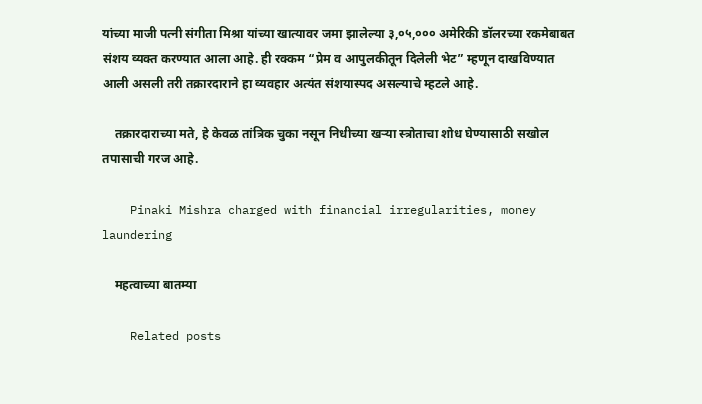यांच्या माजी पत्नी संगीता मिश्रा यांच्या खात्यावर जमा झालेल्या ३,०५,००० अमेरिकी डॉलरच्या रकमेबाबत संशय व्यक्त करण्यात आला आहे. ही रक्कम “प्रेम व आपुलकीतून दिलेली भेट” म्हणून दाखविण्यात आली असली तरी तक्रारदाराने हा व्यवहार अत्यंत संशयास्पद असल्याचे म्हटले आहे.

    तक्रारदाराच्या मते, हे केवळ तांत्रिक चुका नसून निधीच्या खऱ्या स्त्रोताचा शोध घेण्यासाठी सखोल तपासाची गरज आहे.

    Pinaki Mishra charged with financial irregularities, money laundering

    महत्वाच्या बातम्या

    Related posts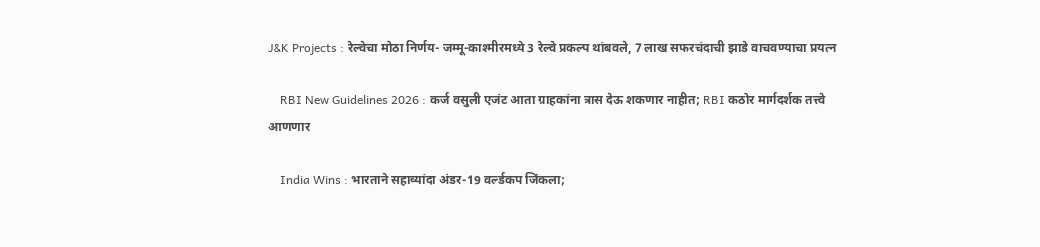J&K Projects : रेल्वेचा मोठा निर्णय- जम्मू-काश्मीरमध्ये 3 रेल्वे प्रकल्प थांबवले, 7 लाख सफरचंदाची झाडे वाचवण्याचा प्रयत्न

    RBI New Guidelines 2026 : कर्ज वसुली एजंट आता ग्राहकांना त्रास देऊ शकणार नाहीत; RBI कठोर मार्गदर्शक तत्त्वे आणणार

    India Wins : भारताने सहाव्यांदा अंडर-19 वर्ल्डकप जिंकला;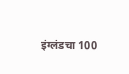इंग्लंडचा 100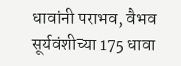धावांनी पराभव, वैभव सूर्यवंशीच्या 175 धावा